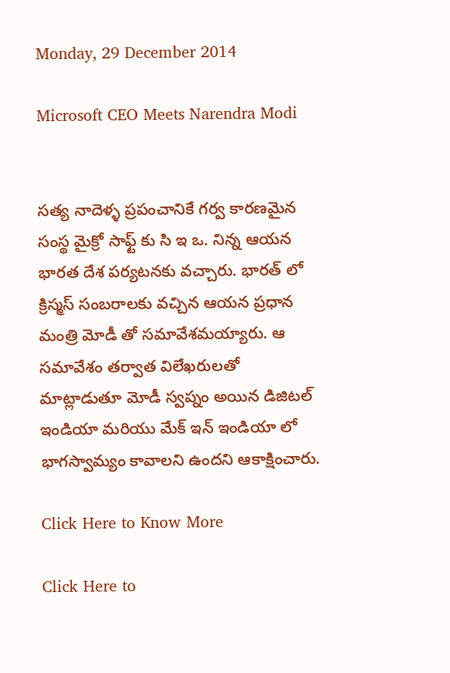Monday, 29 December 2014

Microsoft CEO Meets Narendra Modi


సత్య నాదెళ్ళ ప్రపంచానికే గర్వ కారణమైన సంస్థ మైక్రో సాఫ్ట్ కు సి ఇ ఒ. నిన్న ఆయన భారత దేశ పర్యటనకు వచ్చారు. భారత్ లో క్రిస్మస్ సంబరాలకు వచ్చిన ఆయన ప్రధాన మంత్రి మోడీ తో సమావేశమయ్యారు. ఆ సమావేశం తర్వాత విలేఖరులతో మాట్లాడుతూ మోడీ స్వప్నం అయిన డిజిటల్ ఇండియా మరియు మేక్ ఇన్ ఇండియా లో భాగస్వామ్యం కావాలని ఉందని ఆకాక్షించారు.

Click Here to Know More

Click Here to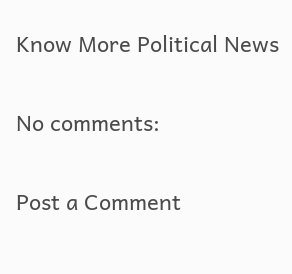Know More Political News

No comments:

Post a Comment